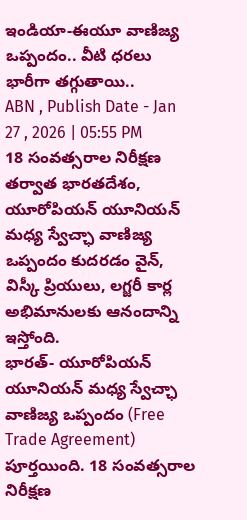ఇండియా-ఈయూ వాణిజ్య ఒప్పందం.. వీటి ధరలు భారీగా తగ్గుతాయి..
ABN , Publish Date - Jan 27 , 2026 | 05:55 PM
18 సంవత్సరాల నిరీక్షణ తర్వాత భారతదేశం, యూరోపియన్ యూనియన్ మధ్య స్వేచ్ఛా వాణిజ్య ఒప్పందం కుదరడం వైన్, విస్కీ ప్రియులు, లగ్జరీ కార్ల అభిమానులకు ఆనందాన్ని ఇస్తోంది.
భారత్- యూరోపియన్ యూనియన్ మధ్య స్వేచ్ఛా వాణిజ్య ఒప్పందం (Free Trade Agreement) పూర్తయింది. 18 సంవత్సరాల నిరీక్షణ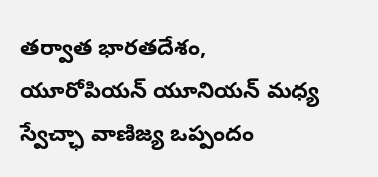తర్వాత భారతదేశం, యూరోపియన్ యూనియన్ మధ్య స్వేచ్ఛా వాణిజ్య ఒప్పందం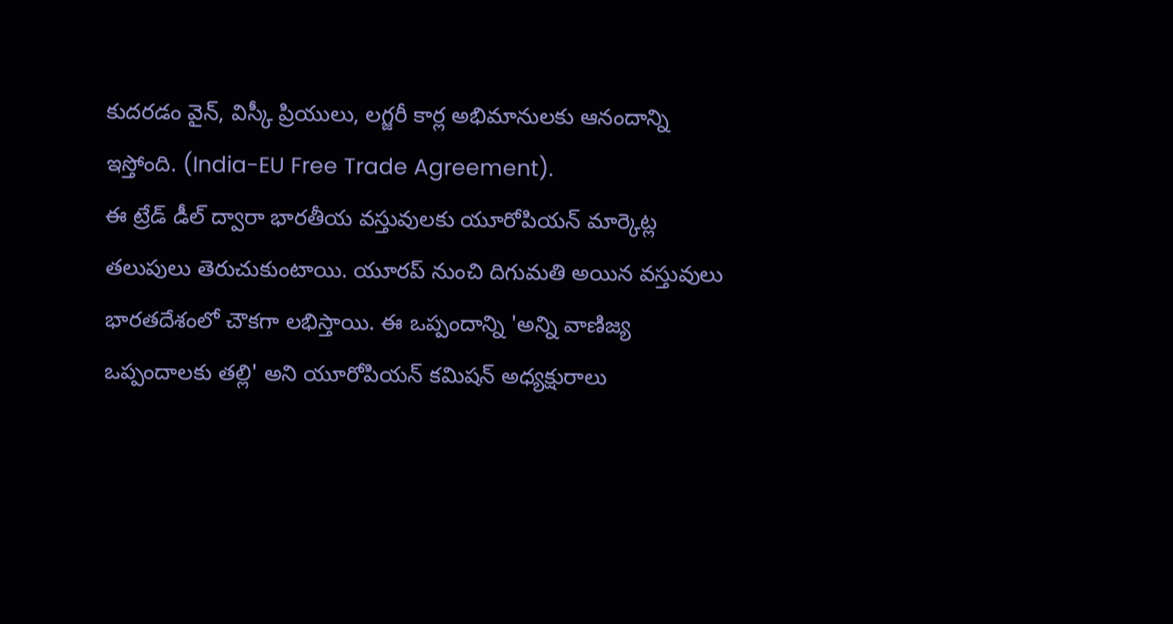కుదరడం వైన్, విస్కీ ప్రియులు, లగ్జరీ కార్ల అభిమానులకు ఆనందాన్ని ఇస్తోంది. (India-EU Free Trade Agreement).
ఈ ట్రేడ్ డీల్ ద్వారా భారతీయ వస్తువులకు యూరోపియన్ మార్కెట్ల తలుపులు తెరుచుకుంటాయి. యూరప్ నుంచి దిగుమతి అయిన వస్తువులు భారతదేశంలో చౌకగా లభిస్తాయి. ఈ ఒప్పందాన్ని 'అన్ని వాణిజ్య ఒప్పందాలకు తల్లి' అని యూరోపియన్ కమిషన్ అధ్యక్షురాలు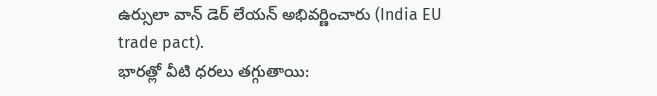ఉర్సులా వాన్ డెర్ లేయన్ అభివర్ణించారు (India EU trade pact).
భారత్లో వీటి ధరలు తగ్గుతాయి: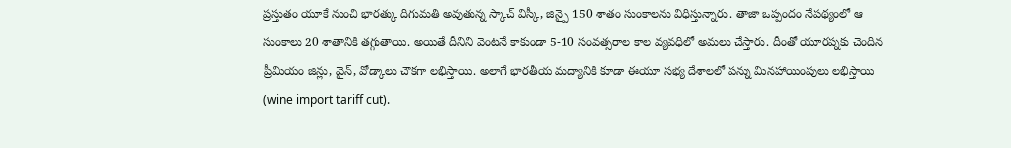ప్రస్తుతం యూకే నుంచి భారత్కు దిగుమతి అవుతున్న స్కాచ్ విస్కీ, జిన్పై 150 శాతం సుంకాలను విధిస్తున్నారు. తాజా ఒప్పందం నేపథ్యంలో ఆ సుంకాలు 20 శాతానికి తగ్గుతాయి. అయితే దీనిని వెంటనే కాకుండా 5-10 సంవత్సరాల కాల వ్యవధిలో అమలు చేస్తారు. దీంతో యూరప్నకు చెందిన ప్రీమియం జిన్లు, వైన్, వోడ్కాలు చౌకగా లభిస్తాయి. అలాగే భారతీయ మద్యానికి కూడా ఈయూ సభ్య దేశాలలో పన్ను మినహాయింపులు లభిస్తాయి (wine import tariff cut).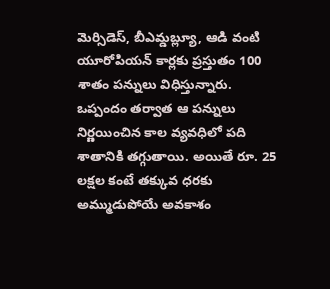మెర్సిడెస్, బీఎమ్డబ్ల్యూ, ఆడి వంటి యూరోపియన్ కార్లకు ప్రస్తుతం 100 శాతం పన్నులు విధిస్తున్నారు. ఒప్పందం తర్వాత ఆ పన్నులు నిర్ణయించిన కాల వ్యవధిలో పది శాతానికి తగ్గుతాయి. అయితే రూ. 25 లక్షల కంటే తక్కువ ధరకు అమ్ముడుపోయే అవకాశం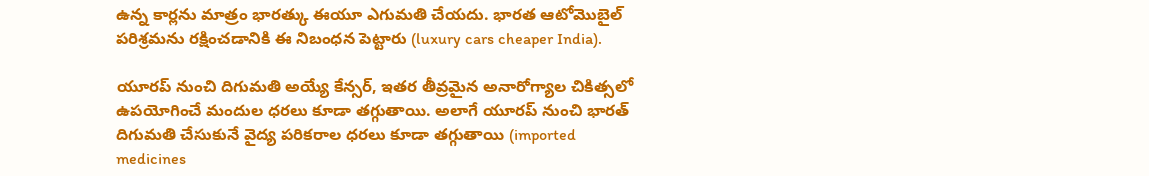ఉన్న కార్లను మాత్రం భారత్కు ఈయూ ఎగుమతి చేయదు. భారత ఆటోమొబైల్ పరిశ్రమను రక్షించడానికి ఈ నిబంధన పెట్టారు (luxury cars cheaper India).

యూరప్ నుంచి దిగుమతి అయ్యే కేన్సర్, ఇతర తీవ్రమైన అనారోగ్యాల చికిత్సలో ఉపయోగించే మందుల ధరలు కూడా తగ్గుతాయి. అలాగే యూరప్ నుంచి భారత్ దిగుమతి చేసుకునే వైద్య పరికరాల ధరలు కూడా తగ్గుతాయి (imported medicines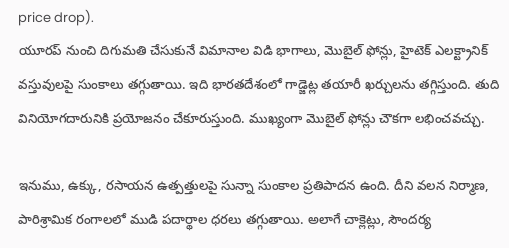price drop).
యూరప్ నుంచి దిగుమతి చేసుకునే విమానాల విడి భాగాలు, మొబైల్ ఫోన్లు, హైటెక్ ఎలక్ట్రానిక్ వస్తువులపై సుంకాలు తగ్గుతాయి. ఇది భారతదేశంలో గాడ్జెట్ల తయారీ ఖర్చులను తగ్గిస్తుంది. తుది వినియోగదారునికి ప్రయోజనం చేకూరుస్తుంది. ముఖ్యంగా మొబైల్ ఫోన్లు చౌకగా లభించవచ్చు.

ఇనుము, ఉక్కు, రసాయన ఉత్పత్తులపై సున్నా సుంకాల ప్రతిపాదన ఉంది. దీని వలన నిర్మాణ, పారిశ్రామిక రంగాలలో ముడి పదార్థాల ధరలు తగ్గుతాయి. అలాగే చాక్లెట్లు, సౌందర్య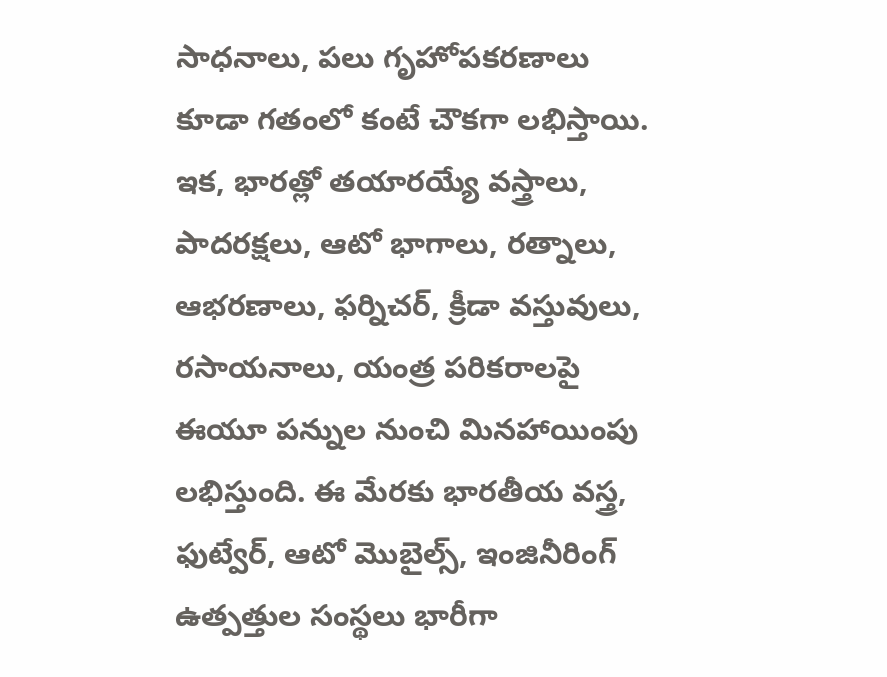సాధనాలు, పలు గృహోపకరణాలు కూడా గతంలో కంటే చౌకగా లభిస్తాయి.
ఇక, భారత్లో తయారయ్యే వస్త్రాలు, పాదరక్షలు, ఆటో భాగాలు, రత్నాలు, ఆభరణాలు, ఫర్నిచర్, క్రీడా వస్తువులు, రసాయనాలు, యంత్ర పరికరాలపై ఈయూ పన్నుల నుంచి మినహాయింపు లభిస్తుంది. ఈ మేరకు భారతీయ వస్త్ర, ఫుట్వేర్, ఆటో మొబైల్స్, ఇంజినీరింగ్ ఉత్పత్తుల సంస్థలు భారీగా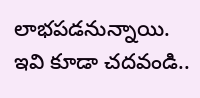లాభపడనున్నాయి.
ఇవి కూడా చదవండి..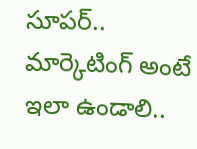సూపర్.. మార్కెటింగ్ అంటే ఇలా ఉండాలి..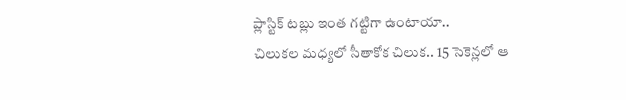ప్లాస్టిక్ టబ్లు ఇంత గట్టిగా ఉంటాయా..
చిలుకల మధ్యలో సీతాకోక చిలుక.. 15 సెకెన్లలో ఆ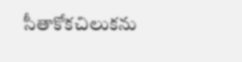సీతాకోకచిలుకను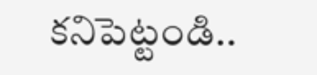కనిపెట్టండి..